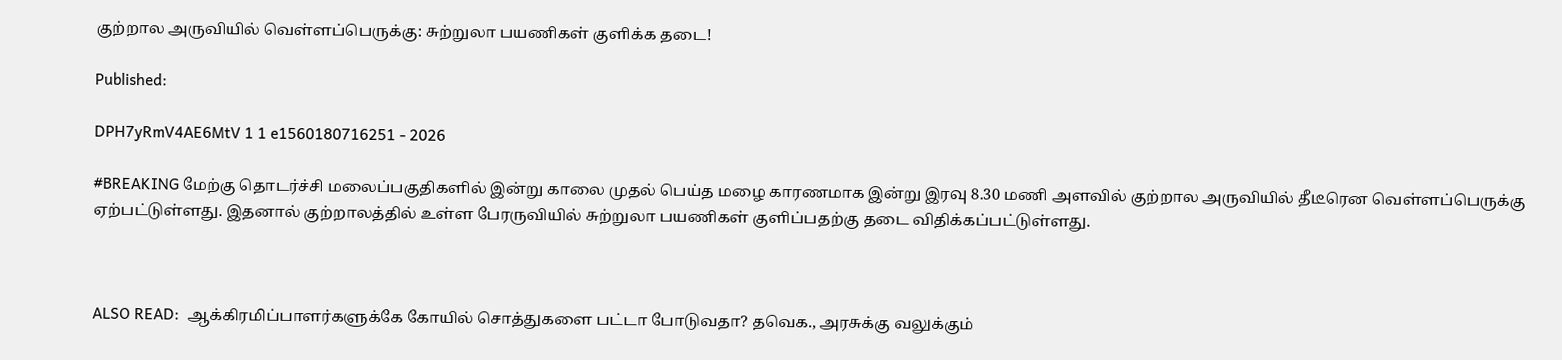குற்றால அருவியில் வெள்ளப்பெருக்கு: சுற்றுலா பயணிகள் குளிக்க தடை!

Published:

DPH7yRmV4AE6MtV 1 1 e1560180716251 - 2026

#BREAKING மேற்கு தொடர்ச்சி மலைப்பகுதிகளில் இன்று காலை முதல் பெய்த மழை காரணமாக இன்று இரவு 8.30 மணி அளவில் குற்றால அருவியில் தீடீரென வெள்ளப்பெருக்கு ஏற்பட்டுள்ளது. இதனால் குற்றாலத்தில் உள்ள பேரருவியில் சுற்றுலா பயணிகள் குளிப்பதற்கு தடை விதிக்கப்பட்டுள்ளது.



ALSO READ:  ஆக்கிரமிப்பாளர்களுக்கே கோயில் சொத்துகளை பட்டா போடுவதா? தவெக., அரசுக்கு வலுக்கும்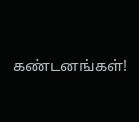கண்டனங்கள்!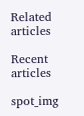Related articles

Recent articles

spot_img